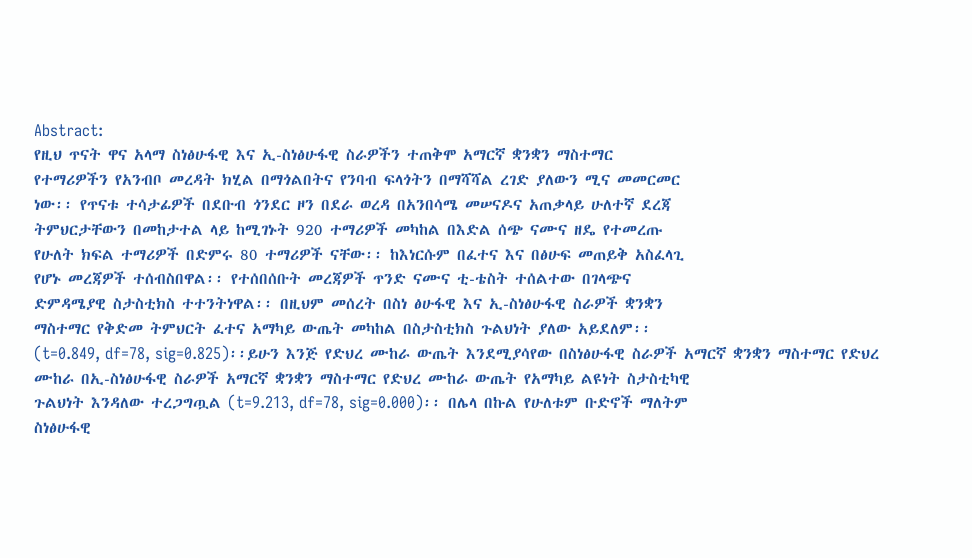Abstract:
የዚህ ጥናት ዋና አላማ ስነፅሁፋዊ እና ኢ-ስነፅሁፋዊ ስራዎችን ተጠቅሞ አማርኛ ቋንቋን ማስተማር
የተማሪዎችን የአንብቦ መረዳት ክሂል በማጎልበትና የንባብ ፍላጎትን በማሻሻል ረገድ ያለውን ሚና መመርመር
ነው፡፡ የጥናቱ ተሳታፊዎች በደቡብ ጎንደር ዞን በደራ ወረዳ በአንበሳሜ መሠናዶና አጠቃላይ ሁለተኛ ደረጃ
ትምህርታቸውን በመከታተል ላይ ከሚገኑት 920 ተማሪዎች መካከል በእድል ሰጭ ናሙና ዘዴ የተመረጡ
የሁለት ክፍል ተማሪዎች በድምሩ 80 ተማሪዎች ናቸው፡፡ ከእነርሱም በፈተና እና በፅሁፍ መጠይቅ አስፈላጊ
የሆኑ መረጃዎች ተሰብስበዋል፡፡ የተሰበሰቡት መረጃዎች ጥንድ ናሙና ቲ-ቴስት ተሰልተው በገላጭና
ድምዳሜያዊ ስታስቲክስ ተተንትነዋል፡፡ በዚህም መሰረት በስነ ፅሁፋዊ እና ኢ-ስነፅሁፋዊ ስራዎች ቋንቋን
ማስተማር የቅድመ ትምህርት ፈተና አማካይ ውጤት መካከል በስታስቲክስ ጉልህነት ያለው አይደለም፡፡
(t=0.849, df=78, sig=0.825)፡፡ይሁን እንጅ የድህረ ሙከራ ውጤት እንደሚያሳየው በስነፅሁፋዊ ስራዎች አማርኛ ቋንቋን ማስተማር የድህረ
ሙከራ በኢ-ስነፅሁፋዊ ስራዎች አማርኛ ቋንቋን ማስተማር የድህረ ሙከራ ውጤት የአማካይ ልዩነት ስታስቲካዊ
ጉልህነት እንዳለው ተረጋግጧል (t=9.213, df=78, sig=0.000)፡፡ በሌላ በኩል የሁለቱም ቡድኖች ማለትም
ስነፅሁፋዊ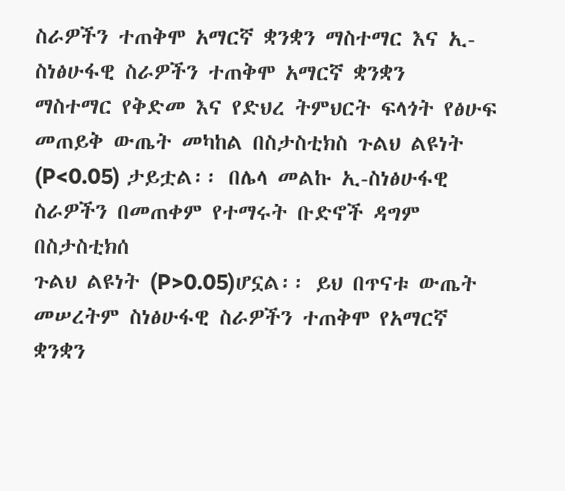ስራዎችን ተጠቅሞ አማርኛ ቋንቋን ማስተማር እና ኢ-ስነፅሁፋዊ ስራዎችን ተጠቅሞ አማርኛ ቋንቋን
ማስተማር የቅድመ እና የድህረ ትምህርት ፍላጎት የፅሁፍ መጠይቅ ውጤት መካከል በስታስቲክስ ጉልህ ልዩነት
(P<0.05) ታይቷል፡፡ በሌላ መልኩ ኢ-ስነፅሁፋዊ ስራዎችን በመጠቀም የተማሩት ቡድኖች ዳግም በስታስቲክሰ
ጉልህ ልዩነት (P>0.05)ሆኗል፡፡ ይህ በጥናቱ ውጤት መሠረትም ስነፅሁፋዊ ስራዎችን ተጠቅሞ የአማርኛ
ቋንቋን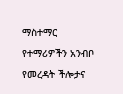ማስተማር የተማሪዎችን አንብቦ የመረዳት ችሎታና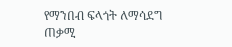የማንበብ ፍላጎት ለማሳደግ ጠቃሚ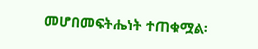መሆበመፍትሔነት ተጠቁሟል፡